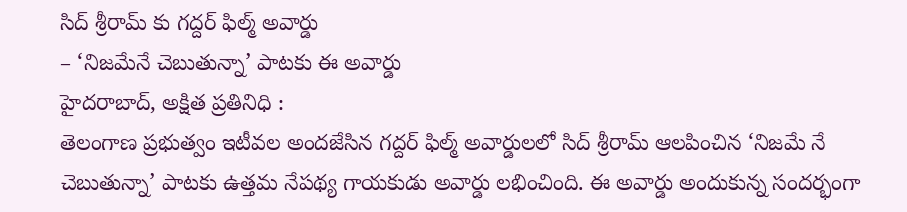సిద్ శ్రీరామ్ కు గద్దర్ ఫిల్మ్ అవార్డు
– ‘నిజమేనే చెబుతున్నా’ పాటకు ఈ అవార్డు
హైదరాబాద్, అక్షిత ప్రతినిధి :
తెలంగాణ ప్రభుత్వం ఇటీవల అందజేసిన గద్దర్ ఫిల్మ్ అవార్డులలో సిద్ శ్రీరామ్ ఆలపించిన ‘నిజమే నే చెబుతున్నా’ పాటకు ఉత్తమ నేపథ్య గాయకుడు అవార్డు లభించింది. ఈ అవార్డు అందుకున్న సందర్భంగా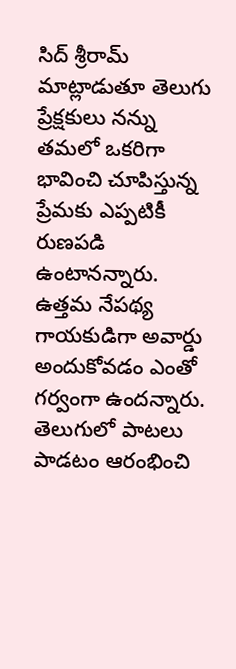సిద్ శ్రీరామ్ మాట్లాడుతూ తెలుగు ప్రేక్షకులు నన్ను తమలో ఒకరిగా భావించి చూపిస్తున్న ప్రేమకు ఎప్పటికీ రుణపడి ఉంటానన్నారు. ఉత్తమ నేపథ్య గాయకుడిగా అవార్డు అందుకోవడం ఎంతో గర్వంగా ఉందన్నారు. తెలుగులో పాటలు పాడటం ఆరంభించి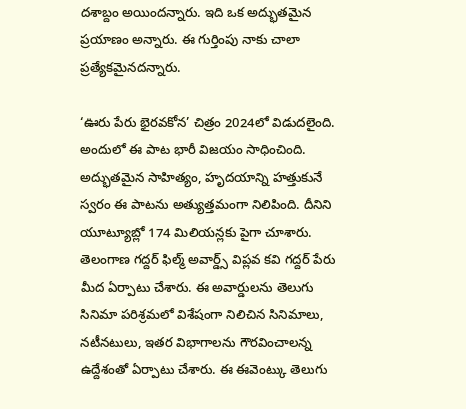దశాబ్దం అయిందన్నారు. ఇది ఒక అద్భుతమైన ప్రయాణం అన్నారు. ఈ గుర్తింపు నాకు చాలా ప్రత్యేకమైనదన్నారు.

‘ఊరు పేరు భైరవకోన’ చిత్రం 2024లో విడుదలైంది. అందులో ఈ పాట భారీ విజయం సాధించింది. అద్భుతమైన సాహిత్యం, హృదయాన్ని హత్తుకునే స్వరం ఈ పాటను అత్యుత్తమంగా నిలిపింది. దీనిని యూట్యూబ్లో 174 మిలియన్లకు పైగా చూశారు. తెలంగాణ గద్దర్ ఫిల్మ్ అవార్డ్స్ విప్లవ కవి గద్దర్ పేరు మీద ఏర్పాటు చేశారు. ఈ అవార్డులను తెలుగు సినిమా పరిశ్రమలో విశేషంగా నిలిచిన సినిమాలు, నటీనటులు, ఇతర విభాగాలను గౌరవించాలన్న ఉద్దేశంతో ఏర్పాటు చేశారు. ఈ ఈవెంట్కు తెలుగు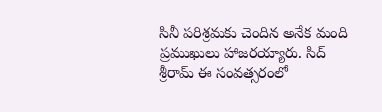సినీ పరిశ్రమకు చెందిన అనేక మంది ప్రముఖులు హాజరయ్యారు. సిద్ శ్రీరామ్ ఈ సంవత్సరంలో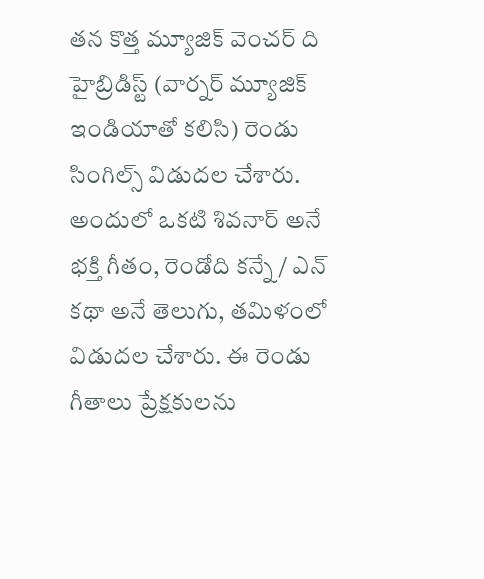తన కొత్త మ్యూజిక్ వెంచర్ ది హైబ్రిడిస్ట్ (వార్నర్ మ్యూజిక్ ఇండియాతో కలిసి) రెండు సింగిల్స్ విడుదల చేశారు. అందులో ఒకటి శివనార్ అనే భక్తి గీతం, రెండోది కన్నే / ఎన్ కథా అనే తెలుగు, తమిళంలో విడుదల చేశారు. ఈ రెండు గీతాలు ప్రేక్షకులను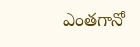ఎంతగానో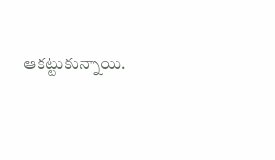ఆకట్టుకున్నాయి.